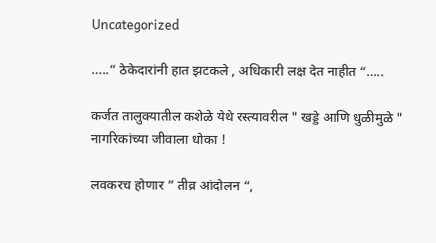Uncategorized

…..” ठेकेदारांनी हात झटकले , अधिकारी लक्ष देत नाहीत “…..

कर्जत तालुक्यातील कशेळे येथे रस्त्यावरील " खड्डे आणि धुळीमुळे " नागरिकांच्या जीवाला धोका !

लवकरच होणार ” तीव्र आंदोलन “,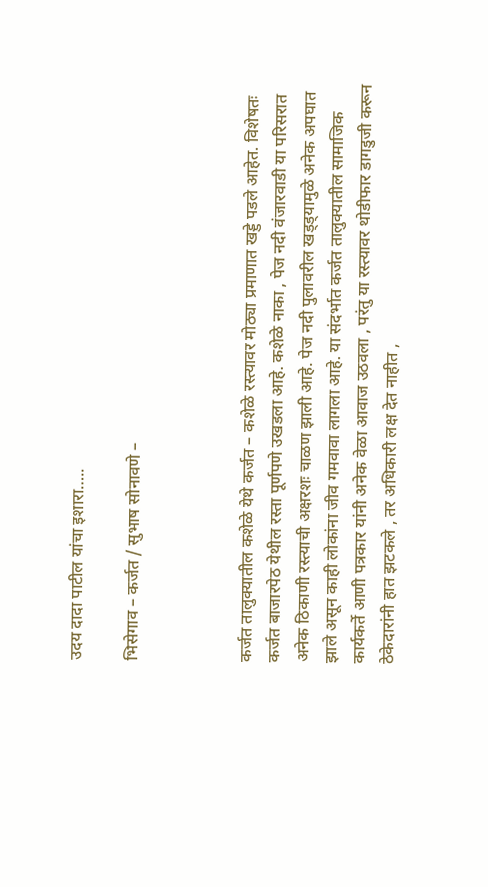उदय दादा पाटील यांचा इशारा…..

भिसेगाव – कर्जत / सुभाष सोनावणे –



कर्जत तालुक्यातील कशेळे येथे कर्जत – कशेळे रस्त्यावर मोठ्या प्रमाणात खड्डे पडले आहेत. विशेषतः कर्जत बाजारपेठ येथील रस्ता पूर्णपणे उखडला आहे. कशेळे नाका , पेज नदी वंजारवाडी या परिसरात अनेक ठिकाणी रस्त्याची अक्षरशः चाळण झाली आहे. पेज नदी पुलावरील खड्ड्यामुळे अनेक अपघात झाले असून काही लोकांना जीव गमवावा लागला आहे. या संदर्भात कर्जत तालुक्यातील सामाजिक कार्यकर्ते आणी पत्रकार यांनी अनेक वेळा आवाज उठवला , परंतु या रस्त्यावर थोडीफार डागडुजी करून ठेकेदारांनी हात झटकले , तर अधिकारी लक्ष देत नाहीत ,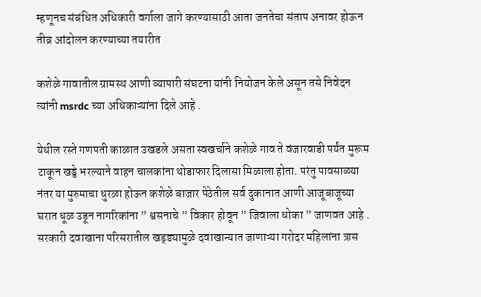म्हणूनच संबंधित अधिकारी वर्गाला जागे करण्यासाठी आता जनतेचा संताप अनावर होऊन तीव्र आंदोलन करण्याच्या तयारीत

कशेळे गावातील ग्रामस्थ आणी व्यापारी संघटना यांनी नियोजन केले असून तसे निवेदन त्यांनी msrdc च्या अधिकाऱ्यांना दिले आहे .

येथील रस्ते गणपती काळात उखडले असता स्वखर्चाने कशेळे गाव ते वंजारवाडी पर्यंत मुरूम टाकून खड्डे भरल्याने वाहन चालकांना थोडाफार दिलासा मिळाला होता. परंतु पावसाळ्या नंतर या मुरुमाचा धुरळा होऊन कशेळे बाजार पेठेतील सर्व दुकानात आणी आजूबाजूच्या घरात धूळ उडून नागरिकांना ” श्वसनाचे ” विकार होवून ” जिवाला धोका ” जाणवत आहे . सरकारी दवाखाना परिसरातील खड्ड्यामुळे दवाखान्यात जाणाऱ्या गरोदर महिलांना त्रास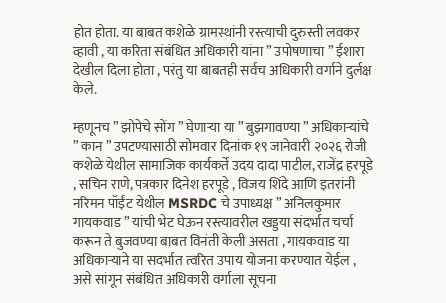होत होता. या बाबत कशेळे ग्रामस्थांनी रस्त्याची दुरुस्ती लवकर व्हावी , या करिता संबंधित अधिकारी यांना ” उपोषणाचा ” ईशारा देखील दिला होता , परंतु या बाबतही सर्वच अधिकारी वर्गाने दुर्लक्ष केले.

म्हणूनच ” झोपेचे सोंग ” घेणाऱ्या या ” बुझगावण्या ” अधिकाऱ्यांचे ” कान ” उपटण्यासाठी सोमवार दिनांक १९ जानेवारी २०२६ रोजी कशेळे येथील सामाजिक कार्यकर्ते उदय दादा पाटील, राजेंद्र हरपूडे , सचिन राणे, पत्रकार दिनेश हरपूडे , विजय शिंदे आणि इतरांनी नरिमन पॉईंट येथील MSRDC चे उपाध्यक्ष ” अनिलकुमार गायकवाड ” यांची भेट घेऊन रस्त्यावरील खड्डया संदर्भात चर्चा करून ते बुजवण्या बाबत विनंती केली असता , गायकवाड या अधिकाऱ्याने या सदर्भात त्वरित उपाय योजना करण्यात येईल , असे सांगून संबंधित अधिकारी वर्गाला सूचना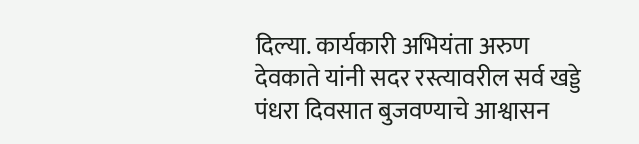दिल्या. कार्यकारी अभियंता अरुण देवकाते यांनी सदर रस्त्यावरील सर्व खड्डे पंधरा दिवसात बुजवण्याचे आश्वासन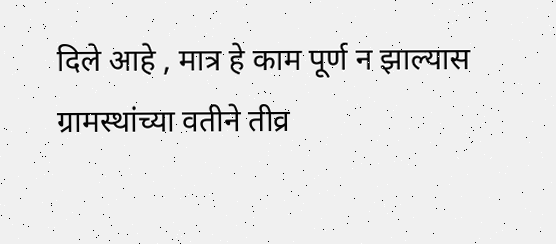दिले आहे , मात्र हे काम पूर्ण न झाल्यास ग्रामस्थांच्या वतीने तीव्र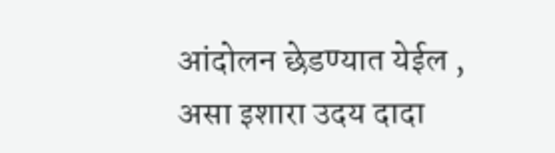आंदोलन छेडण्यात येईल , असा इशारा उदय दादा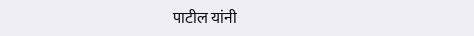पाटील यांनी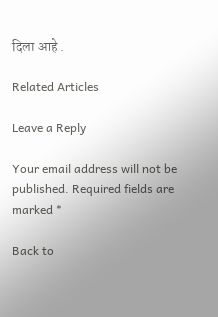दिला आहे .

Related Articles

Leave a Reply

Your email address will not be published. Required fields are marked *

Back to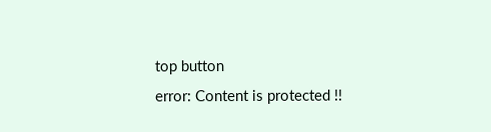top button
error: Content is protected !!